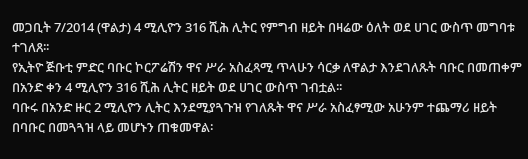መጋቢት 7/2014 (ዋልታ) 4 ሚሊዮን 316 ሺሕ ሊትር የምግብ ዘይት በዛሬው ዕለት ወደ ሀገር ውስጥ መግባቱ ተገለጸ፡፡
የኢትዮ ጅቡቲ ምድር ባቡር ኮርፖሬሽን ዋና ሥራ አስፈጻሚ ጥላሁን ሳርቃ ለዋልታ እንደገለጹት ባቡር በመጠቀም በአንድ ቀን 4 ሚሊዮን 316 ሺሕ ሊትር ዘይት ወደ ሀገር ውስጥ ገብቷል፡፡
ባቡሩ በአንድ ዙር 2 ሚሊዮን ሊትር እንደሚያጓጉዝ የገለጹት ዋና ሥራ አስፈፃሚው አሁንም ተጨማሪ ዘይት በባቡር በመጓጓዝ ላይ መሆኑን ጠቁመዋል፡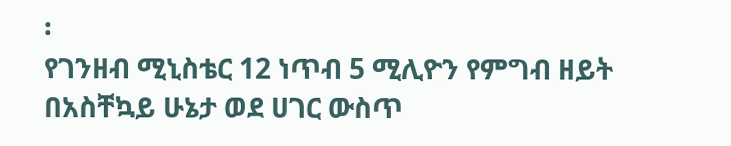፡
የገንዘብ ሚኒስቴር 12 ነጥብ 5 ሚሊዮን የምግብ ዘይት በአስቸኳይ ሁኔታ ወደ ሀገር ውስጥ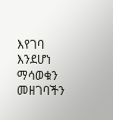እየገባ እንደሆነ ማሳወቁን መዘገባችን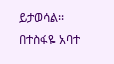ይታወሳል፡፡
በተስፋዬ አባተ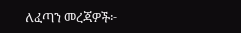ለፈጣን መረጃዎች፦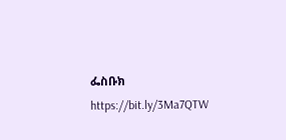ፌስቡክ https://bit.ly/3Ma7QTW